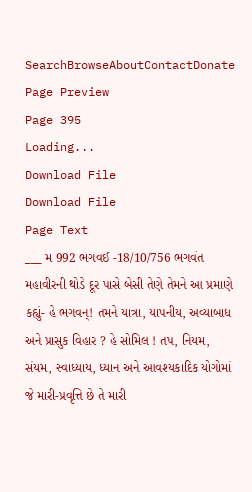SearchBrowseAboutContactDonate
Page Preview
Page 395
Loading...
Download File
Download File
Page Text
___ મ 992 ભગવઈ -18/10/756 ભગવંત મહાવીરની થોડે દૂર પાસે બેસી તેણે તેમને આ પ્રમાણે કહ્યું- હે ભગવન્! તમને યાત્રા, યાપનીય, અવ્યાબાધ અને પ્રાસુક વિહાર ? હે સોમિલ ! તપ, નિયમ, સંયમ, સ્વાધ્યાય, ધ્યાન અને આવશ્યકાદિક યોગોમાં જે મારી-પ્રવૃત્તિ છે તે મારી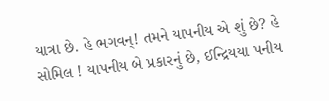યાત્રા છે. હે ભગવન્! તમને યાપનીય એ શું છે? હે સોમિલ ! યાપનીય બે પ્રકારનું છે, ઈન્દ્રિયયા પનીય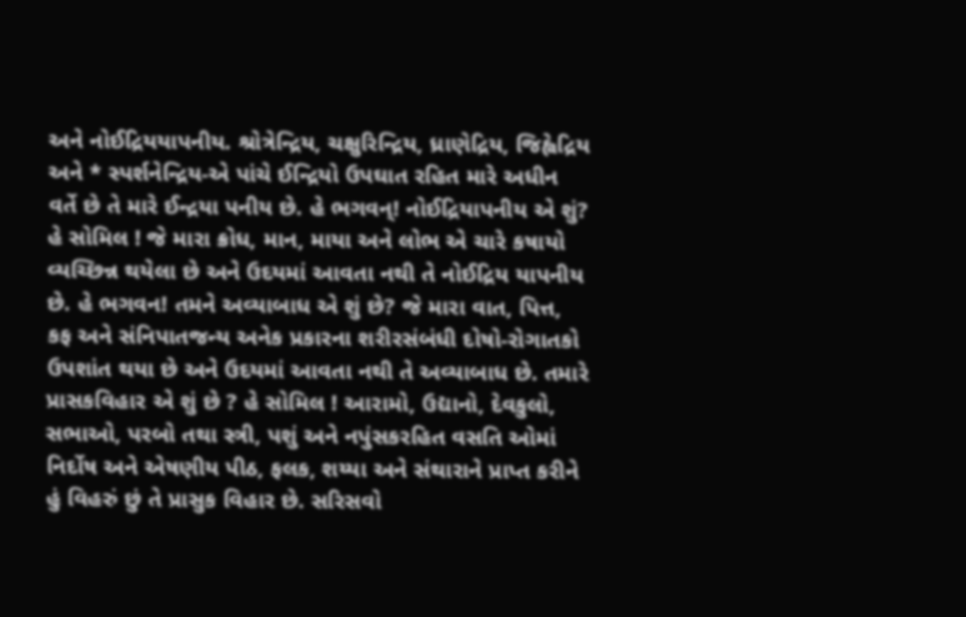અને નોઈદ્રિયયાપનીય. શ્રોત્રેન્દ્રિય, ચક્ષુરિન્દ્રિય, ધ્રાણેદ્રિય, જિહ્વેદ્રિય અને * સ્પર્શનેન્દ્રિય-એ પાંચે ઈન્દ્રિયો ઉપઘાત રહિત મારે અધીન વર્તે છે તે મારે ઈન્દ્રયા પનીય છે. હે ભગવન્! નોઈદ્રિયાપનીય એ શું? હે સોમિલ ! જે મારા ક્રોધ, માન, માયા અને લોભ એ ચારે કષાયો વ્યચ્છિન્ન થયેલા છે અને ઉદયમાં આવતા નથી તે નોઈદ્રિય યાપનીય છે. હે ભગવન! તમને અવ્યાબાધ એ શું છે? જે મારા વાત, પિત્ત, કફ અને સંનિપાતજન્ય અનેક પ્રકારના શરીરસંબંધી દોષો-રોગાતકો ઉપશાંત થયા છે અને ઉદયમાં આવતા નથી તે અવ્યાબાધ છે. તમારે પ્રાસકવિહાર એ શું છે ? હે સોમિલ ! આરામો, ઉદ્યાનો, દેવકુલો, સભાઓ, પરબો તથા સ્ત્રી, પશું અને નપુંસકરહિત વસતિ ઓમાં નિર્દોષ અને એષણીય પીઠ, ફલક, શય્યા અને સંથારાને પ્રાપ્ત કરીને હું વિહરું છું તે પ્રાસુક વિહાર છે. સરિસવો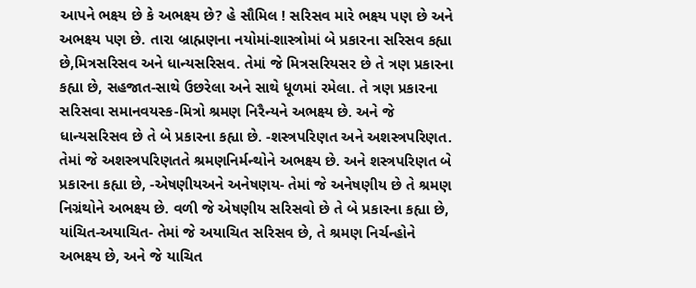આપને ભક્ષ્ય છે કે અભક્ષ્ય છે? હે સૌમિલ ! સરિસવ મારે ભક્ષ્ય પણ છે અને અભક્ષ્ય પણ છે. તારા બ્રાહ્મણના નયોમાં-શાસ્ત્રોમાં બે પ્રકારના સરિસવ કહ્યા છે,મિત્રસરિસવ અને ધાન્યસરિસવ. તેમાં જે મિત્રસરિયસર છે તે ત્રણ પ્રકારના કહ્યા છે, સહજાત-સાથે ઉછરેલા અને સાથે ધૂળમાં રમેલા. તે ત્રણ પ્રકારના સરિસવા સમાનવયસ્ક-મિત્રો શ્રમણ નિરૈન્યને અભક્ષ્ય છે. અને જે ધાન્યસરિસવ છે તે બે પ્રકારના કહ્યા છે. -શસ્ત્રપરિણત અને અશસ્ત્રપરિણત. તેમાં જે અશસ્ત્રપરિણતતે શ્રમણનિર્મન્થોને અભક્ષ્ય છે. અને શસ્ત્રપરિણત બે પ્રકારના કહ્યા છે, -એષણીયઅને અનેષણય- તેમાં જે અનેષણીય છે તે શ્રમણ નિગ્રંથોને અભક્ષ્ય છે. વળી જે એષણીય સરિસવો છે તે બે પ્રકારના કહ્યા છે, યાંચિત-અયાચિત- તેમાં જે અયાચિત સરિસવ છે, તે શ્રમણ નિર્ચન્હોને અભક્ષ્ય છે, અને જે યાચિત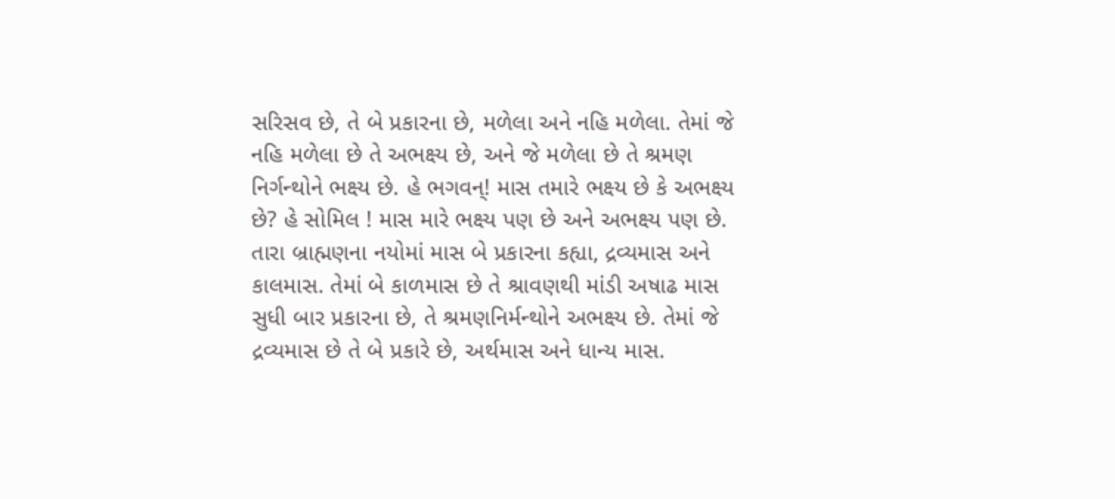સરિસવ છે, તે બે પ્રકારના છે, મળેલા અને નહિ મળેલા. તેમાં જે નહિ મળેલા છે તે અભક્ષ્ય છે, અને જે મળેલા છે તે શ્રમણ નિર્ગન્થોને ભક્ષ્ય છે. હે ભગવન્! માસ તમારે ભક્ષ્ય છે કે અભક્ષ્ય છે? હે સોમિલ ! માસ મારે ભક્ષ્ય પણ છે અને અભક્ષ્ય પણ છે. તારા બ્રાહ્મણના નયોમાં માસ બે પ્રકારના કહ્યા, દ્રવ્યમાસ અને કાલમાસ. તેમાં બે કાળમાસ છે તે શ્રાવણથી માંડી અષાઢ માસ સુધી બાર પ્રકારના છે, તે શ્રમણનિર્મન્થોને અભક્ષ્ય છે. તેમાં જે દ્રવ્યમાસ છે તે બે પ્રકારે છે, અર્થમાસ અને ધાન્ય માસ.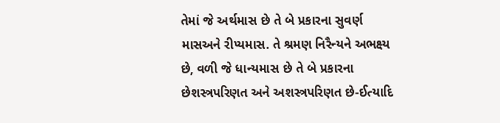તેમાં જે અર્થમાસ છે તે બે પ્રકારના સુવર્ણ માસઅને રીપ્યમાસ. તે શ્રમણ નિરૈન્યને અભક્ષ્ય છે, વળી જે ધાન્યમાસ છે તે બે પ્રકારના છેશસ્ત્રપરિણત અને અશસ્ત્રપરિણત છે-ઈત્યાદિ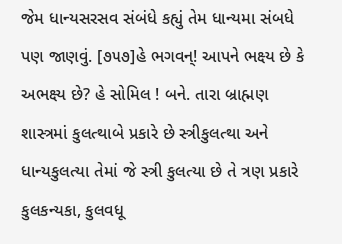જેમ ધાન્યસરસવ સંબંધે કહ્યું તેમ ધાન્યમા સંબધે પણ જાણવું. [૭૫૭]હે ભગવન્! આપને ભક્ષ્ય છે કે અભક્ષ્ય છે? હે સોમિલ ! બને. તારા બ્રાહ્મણ શાસ્ત્રમાં કુલત્થાબે પ્રકારે છે સ્ત્રીકુલત્થા અને ધાન્યકુલત્યા તેમાં જે સ્ત્રી કુલત્યા છે તે ત્રણ પ્રકારે કુલકન્યકા, કુલવધૂ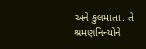અને કુલમાતા. તે શ્રમણનિન્યોને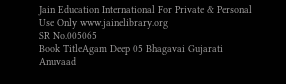Jain Education International For Private & Personal Use Only www.jainelibrary.org
SR No.005065
Book TitleAgam Deep 05 Bhagavai Gujarati Anuvaad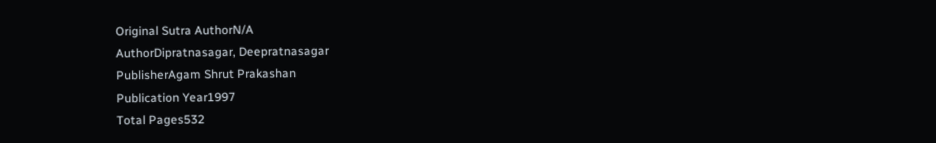Original Sutra AuthorN/A
AuthorDipratnasagar, Deepratnasagar
PublisherAgam Shrut Prakashan
Publication Year1997
Total Pages532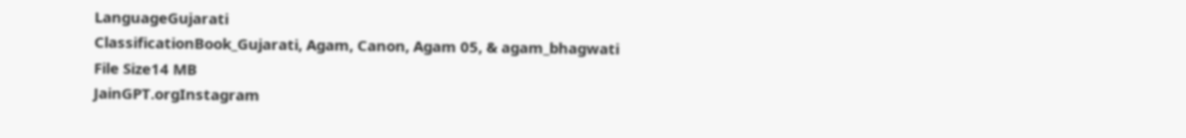LanguageGujarati
ClassificationBook_Gujarati, Agam, Canon, Agam 05, & agam_bhagwati
File Size14 MB
JainGPT.orgInstagram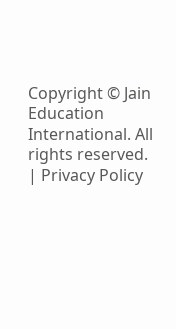Copyright © Jain Education International. All rights reserved. | Privacy Policy